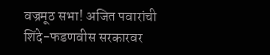वज्रमूठ सभा! अजित पवारांची शिंदे-फडणवीस सरकारवर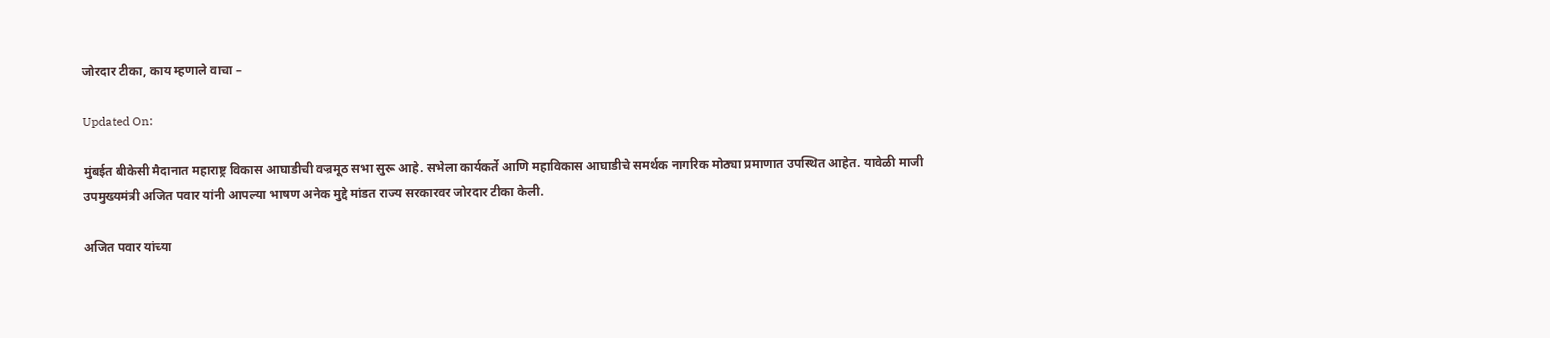जोरदार टीका, काय म्हणाले वाचा –

Updated On:

मुंबईत बीकेसी मैदानात महाराष्ट्र विकास आघाडीची वज्रमूठ सभा सुरू आहे. सभेला कार्यकर्ते आणि महाविकास आघाडीचे समर्थक नागरिक मोठ्या प्रमाणात उपस्थित आहेत. यावेळी माजी उपमुख्यमंत्री अजित पवार यांनी आपल्या भाषण अनेक मुद्दे मांडत राज्य सरकारवर जोरदार टीका केली.

अजित पवार यांच्या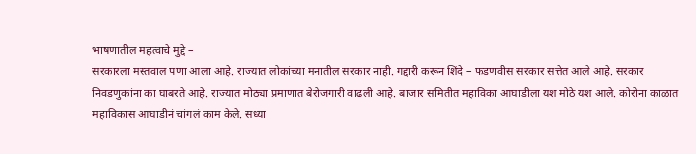भाषणातील महत्वाचे मुद्दे –
सरकारला मस्तवाल पणा आला आहे. राज्यात लोकांच्या मनातील सरकार नाही. गद्दारी करून शिंदे – फडणवीस सरकार सत्तेत आले आहे. सरकार निवडणुकांना का घाबरते आहे. राज्यात मोठ्या प्रमाणात बेरोजगारी वाढली आहे. बाजार समितीत महाविका आघाडीला यश मोठे यश आले. कोरोना काळात महाविकास आघाडीनं चांगलं काम केले. सध्या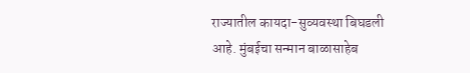राज्यातील कायदा-सुव्यवस्था बिघडली आहे. मुंबईचा सन्मान बाळासाहेब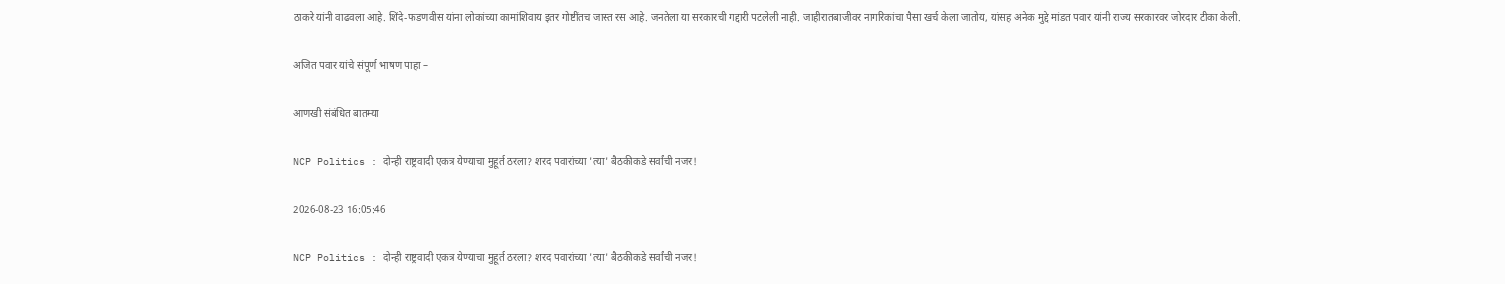ठाकरे यांनी वाढवला आहे. शिंदे-फडणवीस यांना लोकांच्या कामांशिवाय इतर गोष्टींतच जास्त रस आहे. जनतेला या सरकारची गद्दारी पटलेली नाही. जाहीरातबाजीवर नागरिकांचा पैसा खर्च केला जातोय, यांसह अनेक मुद्दे मांडत पवार यांनी राज्य सरकारवर जोरदार टीका केली.

अजित पवार यांचे संपूर्ण भाषण पाहा –

आणखी संबंधित बातम्या

NCP Politics : दोन्ही राष्ट्रवादी एकत्र येण्याचा मुहूर्त ठरला? शरद पवारांच्या 'त्या' बैठकीकडे सर्वांची नजर!

2026-08-23 16:05:46

NCP Politics : दोन्ही राष्ट्रवादी एकत्र येण्याचा मुहूर्त ठरला? शरद पवारांच्या 'त्या' बैठकीकडे सर्वांची नजर!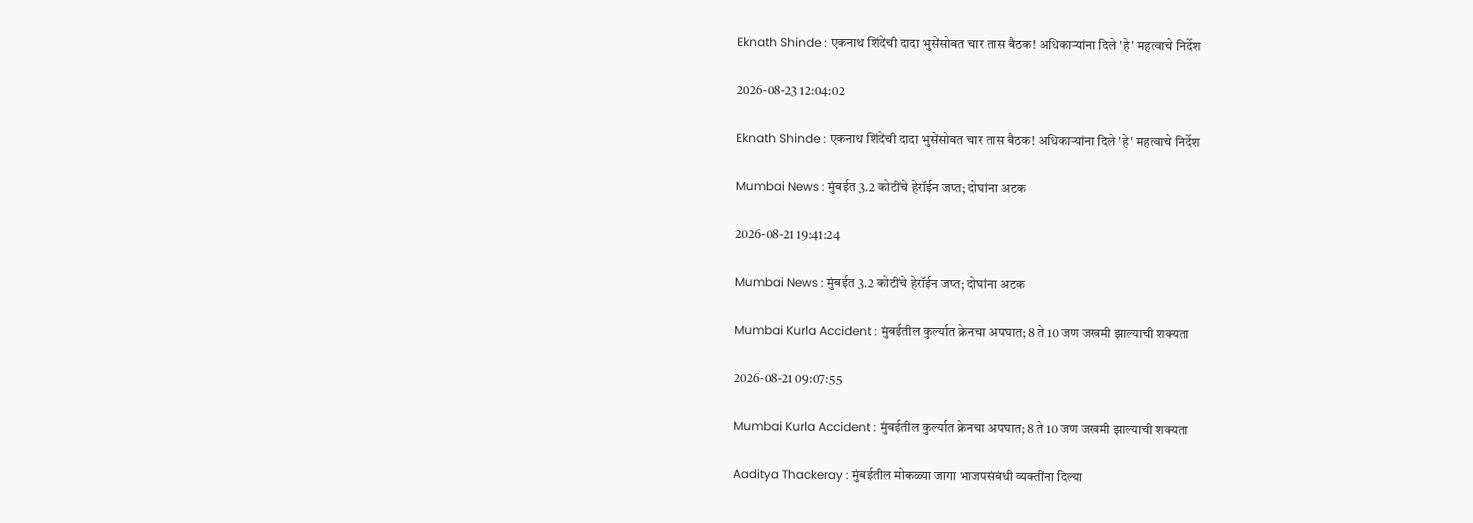Eknath Shinde : एकनाथ शिंदेंची दादा भुसेंसोबत चार तास बैठक! अधिकाऱ्यांना दिले 'हे' महत्वाचे निर्देश

2026-08-23 12:04:02

Eknath Shinde : एकनाथ शिंदेंची दादा भुसेंसोबत चार तास बैठक! अधिकाऱ्यांना दिले 'हे' महत्वाचे निर्देश

Mumbai News : मुंबईत 3.2 कोटींचे हेरॉईन जप्त; दोघांना अटक

2026-08-21 19:41:24

Mumbai News : मुंबईत 3.2 कोटींचे हेरॉईन जप्त; दोघांना अटक

Mumbai Kurla Accident : मुंबईतील कुर्ल्यात क्रेनचा अपघात; 8 ते 10 जण जखमी झाल्याची शक्यता

2026-08-21 09:07:55

Mumbai Kurla Accident : मुंबईतील कुर्ल्यात क्रेनचा अपघात; 8 ते 10 जण जखमी झाल्याची शक्यता

Aaditya Thackeray : मुंबईतील मोकळ्या जागा भाजपसंबंधी व्यक्तींना दिल्या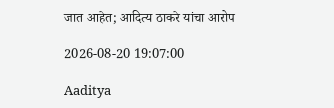जात आहेत; आदित्य ठाकरे यांचा आरोप

2026-08-20 19:07:00

Aaditya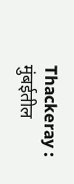Thackeray : मुंबईतील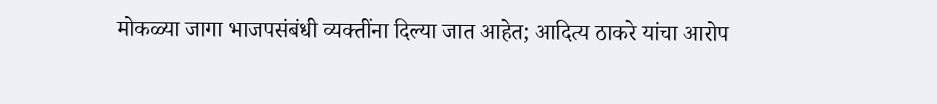मोकळ्या जागा भाजपसंबंधी व्यक्तींना दिल्या जात आहेत; आदित्य ठाकरे यांचा आरोप